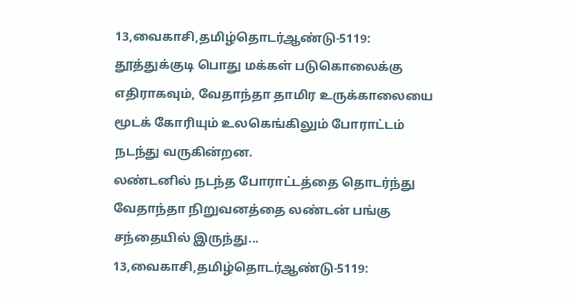13,வைகாசி,தமிழ்தொடர்ஆண்டு-5119: தூத்துக்குடி பொது மக்கள் படுகொலைக்கு எதிராகவும், வேதாந்தா தாமிர உருக்காலையை மூடக் கோரியும் உலகெங்கிலும் போராட்டம் நடந்து வருகின்றன.
லண்டனில் நடந்த போராட்டத்தை தொடர்ந்து வேதாந்தா நிறுவனத்தை லண்டன் பங்கு சந்தையில் இருந்து...
13,வைகாசி,தமிழ்தொடர்ஆண்டு-5119: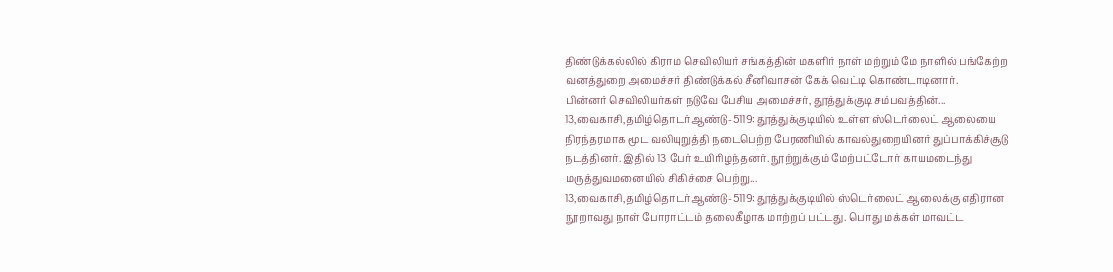திண்டுக்கல்லில் கிராம செவிலியர் சங்கத்தின் மகளிர் நாள் மற்றும் மே நாளில் பங்கேற்ற வனத்துறை அமைச்சர் திண்டுக்கல் சீனிவாசன் கேக் வெட்டி கொண்டாடினார்.
பின்னர் செவிலியர்கள் நடுவே பேசிய அமைச்சர், தூத்துக்குடி சம்பவத்தின்...
13,வைகாசி,தமிழ்தொடர்ஆண்டு-5119: தூத்துக்குடியில் உள்ள ஸ்டெர்லைட் ஆலையை நிரந்தரமாக மூட வலியுறுத்தி நடைபெற்ற பேரணியில் காவல்துறையினர் துப்பாக்கிச்சூடு நடத்தினர். இதில் 13 பேர் உயிரிழந்தனர். நூற்றுக்கும் மேற்பட்டோர் காயமடைந்து மருத்துவமனையில் சிகிச்சை பெற்று...
13,வைகாசி,தமிழ்தொடர்ஆண்டு-5119: தூத்துக்குடியில் ஸ்டெர்லைட் ஆலைக்கு எதிரான நூறாவது நாள் போராட்டம் தலைகீழாக மாற்றப் பட்டது. பொது மக்கள் மாவட்ட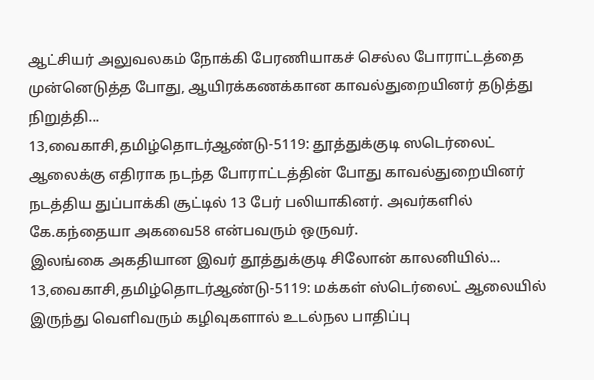ஆட்சியர் அலுவலகம் நோக்கி பேரணியாகச் செல்ல போராட்டத்தை முன்னெடுத்த போது, ஆயிரக்கணக்கான காவல்துறையினர் தடுத்து நிறுத்தி...
13,வைகாசி,தமிழ்தொடர்ஆண்டு-5119: தூத்துக்குடி ஸடெர்லைட் ஆலைக்கு எதிராக நடந்த போராட்டத்தின் போது காவல்துறையினர் நடத்திய துப்பாக்கி சூட்டில் 13 பேர் பலியாகினர். அவர்களில் கே.கந்தையா அகவை58 என்பவரும் ஒருவர்.
இலங்கை அகதியான இவர் தூத்துக்குடி சிலோன் காலனியில்...
13,வைகாசி,தமிழ்தொடர்ஆண்டு-5119: மக்கள் ஸ்டெர்லைட் ஆலையில் இருந்து வெளிவரும் கழிவுகளால் உடல்நல பாதிப்பு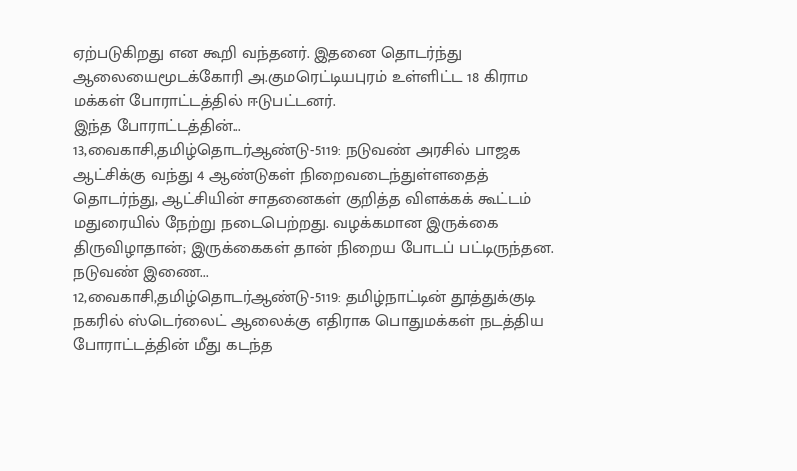ஏற்படுகிறது என கூறி வந்தனர். இதனை தொடர்ந்து ஆலையைமூடக்கோரி அ.குமரெட்டியபுரம் உள்ளிட்ட 18 கிராம மக்கள் போராட்டத்தில் ஈடுபட்டனர்.
இந்த போராட்டத்தின்...
13,வைகாசி,தமிழ்தொடர்ஆண்டு-5119: நடுவண் அரசில் பாஜக ஆட்சிக்கு வந்து 4 ஆண்டுகள் நிறைவடைந்துள்ளதைத் தொடர்ந்து, ஆட்சியின் சாதனைகள் குறித்த விளக்கக் கூட்டம் மதுரையில் நேற்று நடைபெற்றது. வழக்கமான இருக்கை திருவிழாதான்; இருக்கைகள் தான் நிறைய போடப் பட்டிருந்தன. நடுவண் இணை...
12,வைகாசி,தமிழ்தொடர்ஆண்டு-5119: தமிழ்நாட்டின் தூத்துக்குடி நகரில் ஸ்டெர்லைட் ஆலைக்கு எதிராக பொதுமக்கள் நடத்திய போராட்டத்தின் மீது கடந்த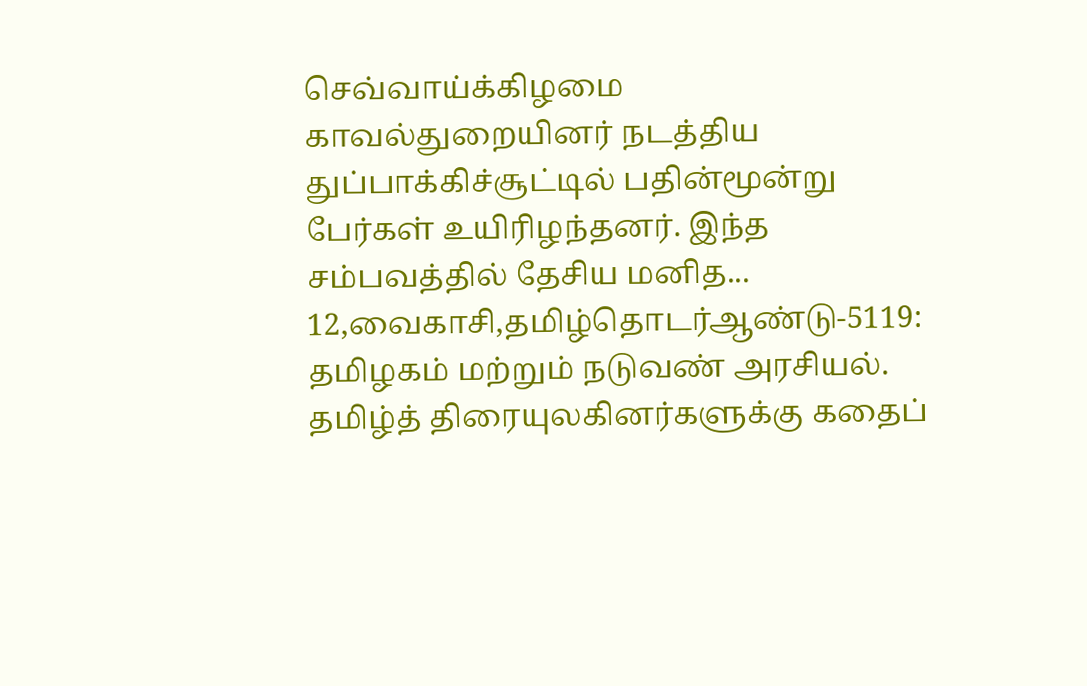செவ்வாய்க்கிழமை காவல்துறையினர் நடத்திய துப்பாக்கிச்சூட்டில் பதின்மூன்று பேர்கள் உயிரிழந்தனர். இந்த சம்பவத்தில் தேசிய மனித...
12,வைகாசி,தமிழ்தொடர்ஆண்டு-5119: தமிழகம் மற்றும் நடுவண் அரசியல். தமிழ்த் திரையுலகினர்களுக்கு கதைப்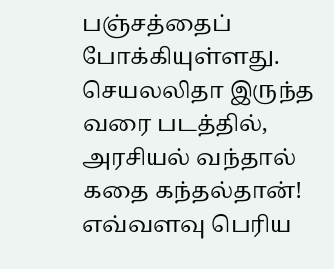பஞ்சத்தைப் போக்கியுள்ளது.
செயலலிதா இருந்த வரை படத்தில், அரசியல் வந்தால் கதை கந்தல்தான்! எவ்வளவு பெரிய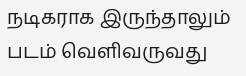நடிகராக இருந்தாலும் படம் வெளிவருவது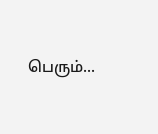பெரும்...